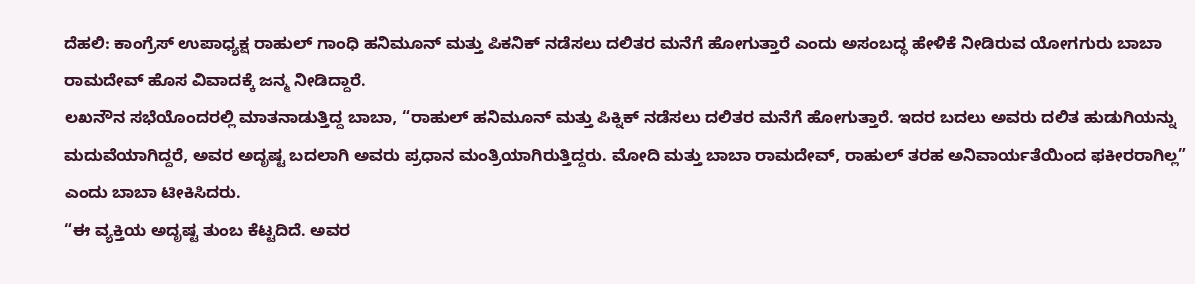ದೆಹಲಿ: ಕಾಂಗ್ರೆಸ್ ಉಪಾಧ್ಯಕ್ಷ ರಾಹುಲ್ ಗಾಂಧಿ ಹನಿಮೂನ್ ಮತ್ತು ಪಿಕನಿಕ್ ನಡೆಸಲು ದಲಿತರ ಮನೆಗೆ ಹೋಗುತ್ತಾರೆ ಎಂದು ಅಸಂಬದ್ಧ ಹೇಳಿಕೆ ನೀಡಿರುವ ಯೋಗಗುರು ಬಾಬಾ ರಾಮದೇವ್ ಹೊಸ ವಿವಾದಕ್ಕೆ ಜನ್ಮ ನೀಡಿದ್ದಾರೆ.
ಲಖನೌನ ಸಭೆಯೊಂದರಲ್ಲಿ ಮಾತನಾಡುತ್ತಿದ್ದ ಬಾಬಾ, “ರಾಹುಲ್ ಹನಿಮೂನ್ ಮತ್ತು ಪಿಕ್ನಿಕ್ ನಡೆಸಲು ದಲಿತರ ಮನೆಗೆ ಹೋಗುತ್ತಾರೆ. ಇದರ ಬದಲು ಅವರು ದಲಿತ ಹುಡುಗಿಯನ್ನು ಮದುವೆಯಾಗಿದ್ದರೆ, ಅವರ ಅದೃಷ್ಟ ಬದಲಾಗಿ ಅವರು ಪ್ರಧಾನ ಮಂತ್ರಿಯಾಗಿರುತ್ತಿದ್ದರು. ಮೋದಿ ಮತ್ತು ಬಾಬಾ ರಾಮದೇವ್, ರಾಹುಲ್ ತರಹ ಅನಿವಾರ್ಯತೆಯಿಂದ ಫಕೀರರಾಗಿಲ್ಲ” ಎಂದು ಬಾಬಾ ಟೀಕಿಸಿದರು.
“ಈ ವ್ಯಕ್ತಿಯ ಅದೃಷ್ಟ ತುಂಬ ಕೆಟ್ಟದಿದೆ. ಅವರ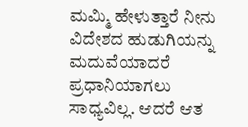ಮಮ್ಮಿ ಹೇಳುತ್ತಾರೆ ನೀನು ವಿದೇಶದ ಹುಡುಗಿಯನ್ನು ಮದುವೆಯಾದರೆ ಪ್ರಧಾನಿಯಾಗಲು ಸಾಧ್ಯವಿಲ್ಲ. ಆದರೆ ಆತ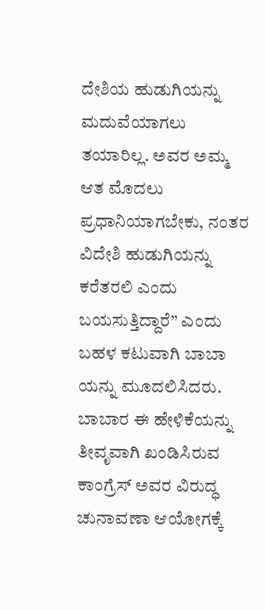ದೇಶಿಯ ಹುಡುಗಿಯನ್ನು ಮದುವೆಯಾಗಲು ತಯಾರಿಲ್ಲ. ಅವರ ಅಮ್ಮ ಆತ ಮೊದಲು ಪ್ರಧಾನಿಯಾಗಬೇಕು, ನಂತರ ವಿದೇಶಿ ಹುಡುಗಿಯನ್ನು ಕರೆತರಲಿ ಎಂದು ಬಯಸುತ್ತಿದ್ದಾರೆ” ಎಂದು ಬಹಳ ಕಟುವಾಗಿ ಬಾಬಾ ಯನ್ನು ಮೂದಲಿಸಿದರು. ಬಾಬಾರ ಈ ಹೇಳಿಕೆಯನ್ನು ತೀವೃವಾಗಿ ಖಂಡಿಸಿರುವ ಕಾಂಗ್ರೆಸ್ ಅವರ ವಿರುದ್ಧ ಚುನಾವಣಾ ಆಯೋಗಕ್ಕೆ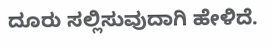ದೂರು ಸಲ್ಲಿಸುವುದಾಗಿ ಹೇಳಿದೆ.